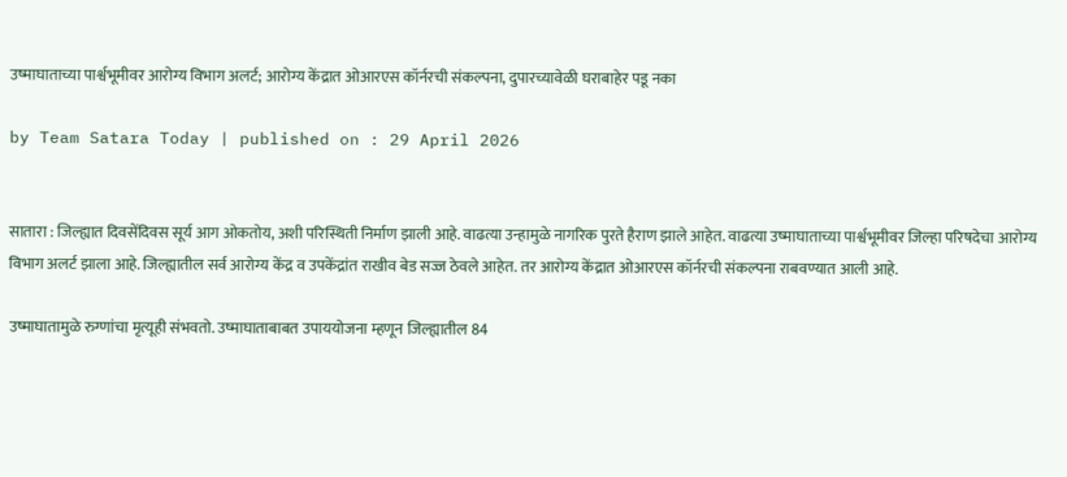उष्माघाताच्या पार्श्वभूमीवर आरोग्य विभाग अलर्ट; आरोग्य केंद्रात ओआरएस कॉर्नरची संकल्पना, दुपारच्यावेळी घराबाहेर पडू नका

by Team Satara Today | published on : 29 April 2026


सातारा : जिल्ह्यात दिवसेंदिवस सूर्य आग ओकतोय, अशी परिस्थिती निर्माण झाली आहे. वाढत्या उन्हामुळे नागरिक पुरते हैराण झाले आहेत. वाढत्या उष्माघाताच्या पार्श्वभूमीवर जिल्हा परिषदेचा आरोग्य विभाग अलर्ट झाला आहे. जिल्ह्यातील सर्व आरोग्य केंद्र व उपकेंद्रांत राखीव बेड सज्ज ठेवले आहेत. तर आरोग्य केंद्रात ओआरएस कॉर्नरची संकल्पना राबवण्यात आली आहे.

उष्माघातामुळे रुग्णांचा मृत्यूही संभवतो. उष्माघाताबाबत उपाययोजना म्हणून जिल्ह्यातील 84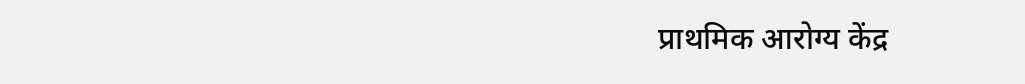प्राथमिक आरोग्य केंद्र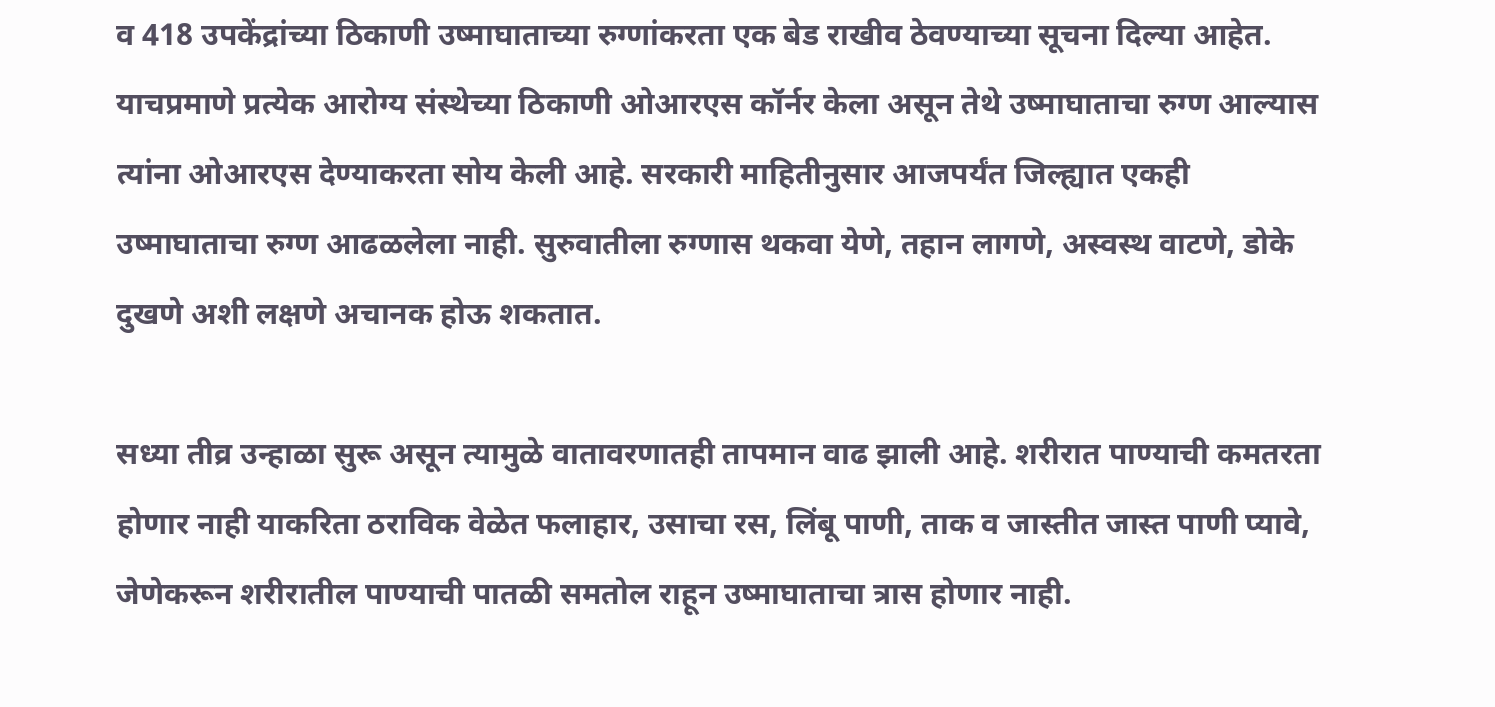व 418 उपकेंद्रांच्या ठिकाणी उष्माघाताच्या रुग्णांकरता एक बेड राखीव ठेवण्याच्या सूचना दिल्या आहेत. याचप्रमाणे प्रत्येक आरोग्य संस्थेच्या ठिकाणी ओआरएस कॉर्नर केला असून तेथे उष्माघाताचा रुग्ण आल्यास त्यांना ओआरएस देण्याकरता सोय केली आहे. सरकारी माहितीनुसार आजपर्यंत जिल्ह्यात एकही उष्माघाताचा रुग्ण आढळलेला नाही. सुरुवातीला रुग्णास थकवा येणे, तहान लागणे, अस्वस्थ वाटणे, डोके दुखणे अशी लक्षणे अचानक होऊ शकतात.

सध्या तीव्र उन्हाळा सुरू असून त्यामुळे वातावरणातही तापमान वाढ झाली आहे. शरीरात पाण्याची कमतरता होणार नाही याकरिता ठराविक वेळेत फलाहार, उसाचा रस, लिंबू पाणी, ताक व जास्तीत जास्त पाणी प्यावे, जेणेकरून शरीरातील पाण्याची पातळी समतोल राहून उष्माघाताचा त्रास होणार नाही.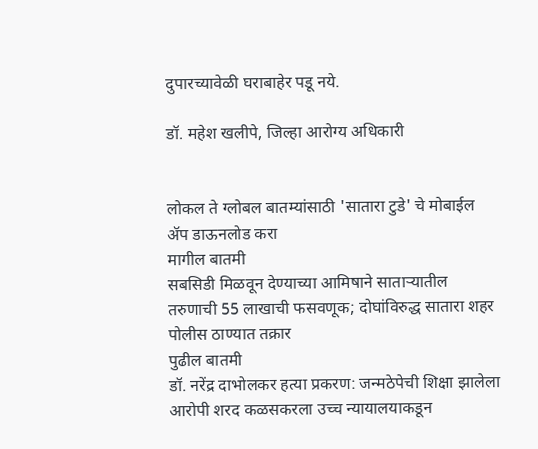दुपारच्यावेळी घराबाहेर पडू नये.

डॉ. महेश खलीपे, जिल्हा आरोग्य अधिकारी


लोकल ते ग्लोबल बातम्यांसाठी 'सातारा टुडे' चे मोबाईल ॲप डाऊनलोड करा
मागील बातमी
सबसिडी मिळवून देण्याच्या आमिषाने साताऱ्यातील तरुणाची 55 लाखाची फसवणूक; दोघांविरुद्ध सातारा शहर पोलीस ठाण्यात तक्रार
पुढील बातमी
डॉ. नरेंद्र दाभोलकर हत्या प्रकरण: जन्मठेपेची शिक्षा झालेला आरोपी शरद कळसकरला उच्च न्यायालयाकडून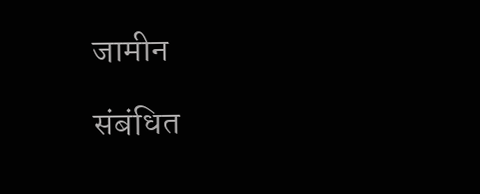जामीन

संबंधित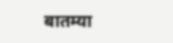बातम्या